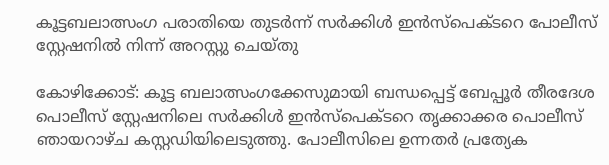കൂട്ടബലാത്സംഗ പരാതിയെ തുടർന്ന് സർക്കിൾ ഇൻസ്‌പെക്ടറെ പോലീസ് സ്റ്റേഷനില്‍ നിന്ന് അറസ്റ്റു ചെയ്തു

കോഴിക്കോട്: കൂട്ട ബലാത്സംഗക്കേസുമായി ബന്ധപ്പെട്ട് ബേപ്പൂർ തീരദേശ പൊലീസ് സ്റ്റേഷനിലെ സർക്കിൾ ഇൻസ്പെക്ടറെ തൃക്കാക്കര പൊലീസ് ഞായറാഴ്ച കസ്റ്റഡിയിലെടുത്തു. പോലീസിലെ ഉന്നതർ പ്രത്യേക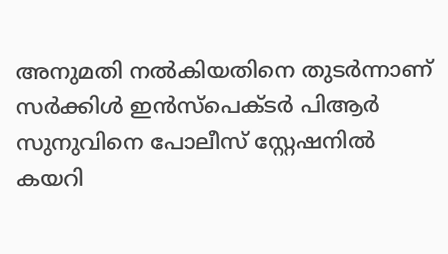അനുമതി നൽകിയതിനെ തുടർന്നാണ് സര്‍ക്കിള്‍ ഇന്‍സ്പെക്ടര്‍ പിആർ സുനുവിനെ പോലീസ് സ്റ്റേഷനില്‍ കയറി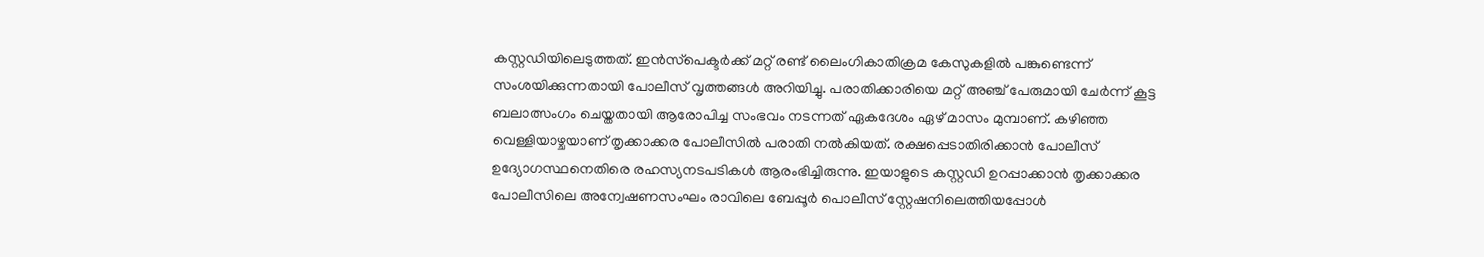കസ്റ്റഡിയിലെടുത്തത്. ഇൻസ്‌പെക്ടർക്ക് മറ്റ് രണ്ട് ലൈംഗികാതിക്രമ കേസുകളിൽ പങ്കുണ്ടെന്ന് സംശയിക്കുന്നതായി പോലീസ് വൃത്തങ്ങൾ അറിയിച്ചു. പരാതിക്കാരിയെ മറ്റ് അഞ്ച് പേരുമായി ചേർന്ന് കൂട്ട ബലാത്സംഗം ചെയ്തതായി ആരോപിച്ച സംഭവം നടന്നത് ഏകദേശം ഏഴ് മാസം മുമ്പാണ്. കഴിഞ്ഞ വെള്ളിയാഴ്ചയാണ് തൃക്കാക്കര പോലീസിൽ പരാതി നൽകിയത്. രക്ഷപ്പെടാതിരിക്കാൻ പോലീസ് ഉദ്യോഗസ്ഥനെതിരെ രഹസ്യനടപടികൾ ആരംഭിച്ചിരുന്നു. ഇയാളുടെ കസ്റ്റഡി ഉറപ്പാക്കാൻ തൃക്കാക്കര പോലീസിലെ അന്വേഷണസംഘം രാവിലെ ബേപ്പൂര്‍ പൊലീസ് സ്റ്റേഷനിലെത്തിയപ്പോൾ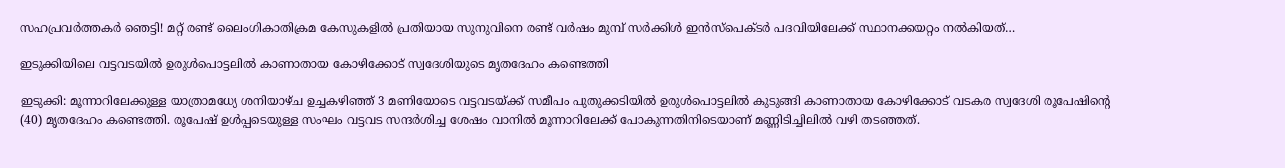സഹപ്രവർത്തകര്‍ ഞെട്ടി! മറ്റ് രണ്ട് ലൈംഗികാതിക്രമ കേസുകളിൽ പ്രതിയായ സുനുവിനെ രണ്ട് വർഷം മുമ്പ് സർക്കിൾ ഇൻസ്‌പെക്ടർ പദവിയിലേക്ക് സ്ഥാനക്കയറ്റം നൽകിയത്…

ഇടുക്കിയിലെ വട്ടവടയിൽ ഉരുൾപൊട്ടലിൽ കാണാതായ കോഴിക്കോട് സ്വദേശിയുടെ മൃതദേഹം കണ്ടെത്തി

ഇടുക്കി: മൂന്നാറിലേക്കുള്ള യാത്രാമധ്യേ ശനിയാഴ്ച ഉച്ചകഴിഞ്ഞ് 3 മണിയോടെ വട്ടവടയ്ക്ക് സമീപം പുതുക്കടിയിൽ ഉരുൾപൊട്ടലിൽ കുടുങ്ങി കാണാതായ കോഴിക്കോട് വടകര സ്വദേശി രൂപേഷിന്റെ (40) മൃതദേഹം കണ്ടെത്തി. രൂപേഷ് ഉൾപ്പടെയുള്ള സംഘം വട്ടവട സന്ദർശിച്ച ശേഷം വാനിൽ മൂന്നാറിലേക്ക് പോകുന്നതിനിടെയാണ് മണ്ണിടിച്ചിലില്‍ വഴി തടഞ്ഞത്.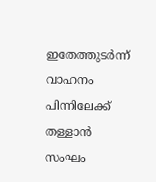ഇതേത്തുടർന്ന് വാഹനം പിന്നിലേക്ക് തള്ളാൻ സംഘം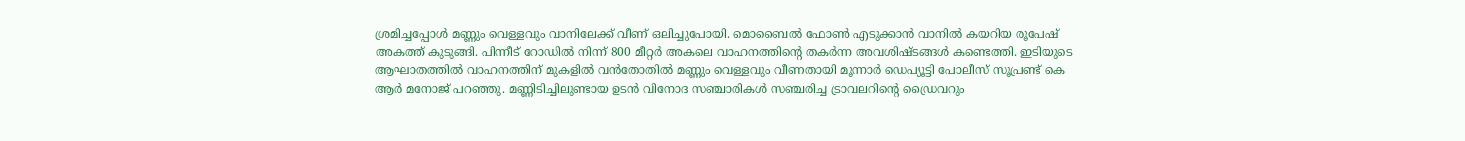ശ്രമിച്ചപ്പോൾ മണ്ണും വെള്ളവും വാനിലേക്ക് വീണ് ഒലിച്ചുപോയി. മൊബൈൽ ഫോൺ എടുക്കാൻ വാനിൽ കയറിയ രൂപേഷ് അകത്ത് കുടുങ്ങി. പിന്നീട് റോഡിൽ നിന്ന് 800 മീറ്റർ അകലെ വാഹനത്തിന്റെ തകർന്ന അവശിഷ്ടങ്ങൾ കണ്ടെത്തി. ഇടിയുടെ ആഘാതത്തിൽ വാഹനത്തിന് മുകളിൽ വൻതോതിൽ മണ്ണും വെള്ളവും വീണതായി മൂന്നാർ ഡെപ്യൂട്ടി പോലീസ് സൂപ്രണ്ട് കെ ആർ മനോജ് പറഞ്ഞു. മണ്ണിടിച്ചിലുണ്ടായ ഉടന്‍ വിനോദ സഞ്ചാരികള്‍ സഞ്ചരിച്ച ട്രാവലറിന്റെ ഡ്രൈവറും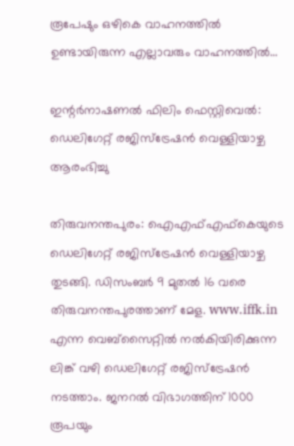രൂപേഷും ഒഴികെ വാഹനത്തില്‍ ഉണ്ടായിരുന്ന എല്ലാവരും വാഹനത്തില്‍…

ഇന്റര്‍നാഷണല്‍ ഫിലിം ഫെസ്റ്റിവെല്‍: ഡെലിഗേറ്റ് രജിസ്‌ട്രേഷൻ വെള്ളിയാഴ്ച ആരംഭിച്ചു

തിരുവനന്തപുരം: ഐഎഫ്എഫ്‌കെയുടെ ഡെലിഗേറ്റ് രജിസ്‌ട്രേഷൻ വെള്ളിയാഴ്ച തുടങ്ങി. ഡിസംബർ 9 മുതൽ 16 വരെ തിരുവനന്തപുരത്താണ് മേള. www.iffk.in എന്ന വെബ്സൈറ്റിൽ നൽകിയിരിക്കുന്ന ലിങ്ക് വഴി ഡെലിഗേറ്റ് രജിസ്ട്രേഷൻ നടത്താം. ജനറൽ വിഭാഗത്തിന് 1000 രൂപയും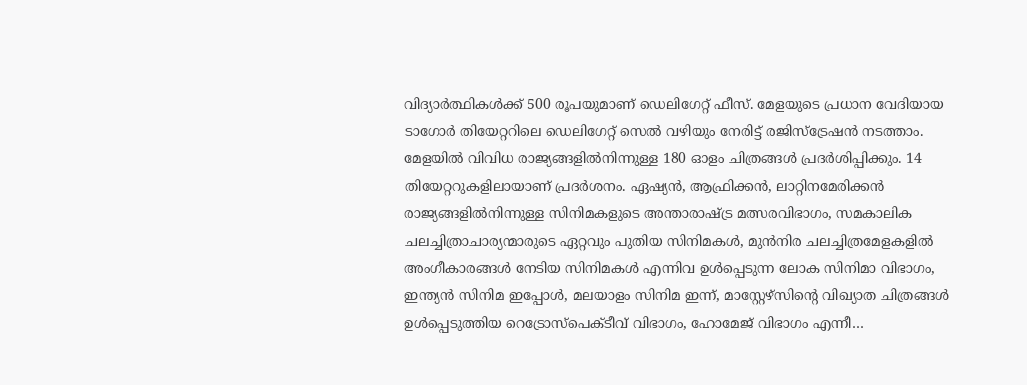വിദ്യാർത്ഥികൾക്ക് 500 രൂപയുമാണ് ഡെലിഗേറ്റ് ഫീസ്. മേളയുടെ പ്രധാന വേദിയായ ടാഗോർ തിയേറ്ററിലെ ഡെലിഗേറ്റ് സെൽ വഴിയും നേരിട്ട് രജിസ്‌ട്രേഷൻ നടത്താം. മേളയിൽ വിവിധ രാജ്യങ്ങളിൽനിന്നുള്ള 180 ഓളം ചിത്രങ്ങൾ പ്രദർശിപ്പിക്കും. 14 തിയേറ്ററുകളിലായാണ് പ്രദർശനം. ഏഷ്യൻ, ആഫ്രിക്കൻ, ലാറ്റിനമേരിക്കൻ രാജ്യങ്ങളിൽനിന്നുള്ള സിനിമകളുടെ അന്താരാഷ്ട്ര മത്സരവിഭാഗം, സമകാലിക ചലച്ചിത്രാചാര്യന്മാരുടെ ഏറ്റവും പുതിയ സിനിമകൾ, മുൻനിര ചലച്ചിത്രമേളകളിൽ അംഗീകാരങ്ങൾ നേടിയ സിനിമകൾ എന്നിവ ഉൾപ്പെടുന്ന ലോക സിനിമാ വിഭാഗം, ഇന്ത്യൻ സിനിമ ഇപ്പോൾ, മലയാളം സിനിമ ഇന്ന്, മാസ്റ്റേഴ്‌സിന്റെ വിഖ്യാത ചിത്രങ്ങൾ ഉൾപ്പെടുത്തിയ റെട്രോസ്‌പെക്ടീവ് വിഭാഗം, ഹോമേജ് വിഭാഗം എന്നീ…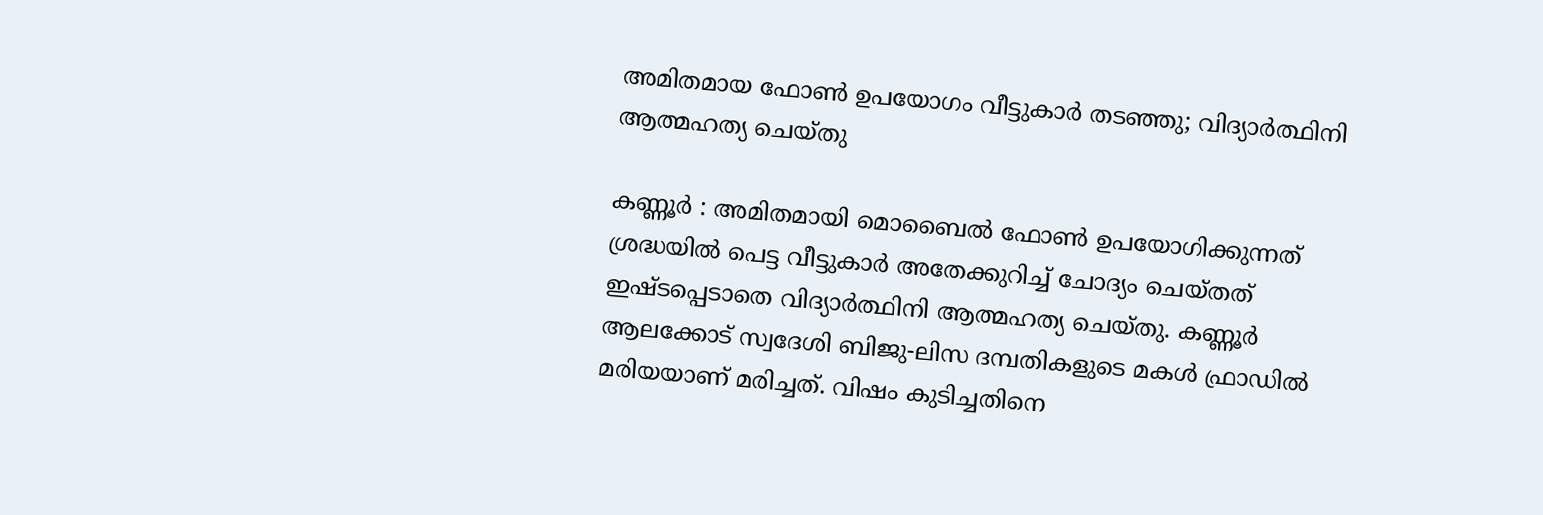അമിതമായ ഫോണ്‍ ഉപയോഗം വീട്ടുകാര്‍ തടഞ്ഞു; വിദ്യാര്‍ത്ഥിനി ആത്മഹത്യ ചെയ്തു

കണ്ണൂര്‍ : അമിതമായി മൊബൈല്‍ ഫോണ്‍ ഉപയോഗിക്കുന്നത് ശ്രദ്ധയില്‍ പെട്ട വീട്ടുകാര്‍ അതേക്കുറിച്ച് ചോദ്യം ചെയ്തത് ഇഷ്ടപ്പെടാതെ വിദ്യാര്‍ത്ഥിനി ആത്മഹത്യ ചെയ്തു. കണ്ണൂർ ആലക്കോട് സ്വദേശി ബിജു-ലിസ ദമ്പതികളുടെ മകൾ ഫ്രാഡിൽ മരിയയാണ് മരിച്ചത്. വിഷം കുടിച്ചതിനെ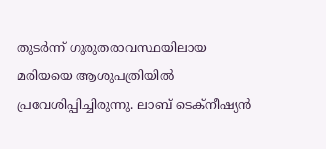തുടർന്ന് ഗുരുതരാവസ്ഥയിലായ മരിയയെ ആശുപത്രിയില്‍ പ്രവേശിപ്പിച്ചിരുന്നു. ലാബ് ടെക്നീഷ്യൻ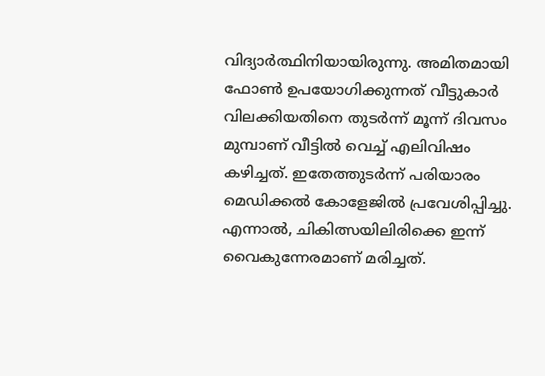വിദ്യാർത്ഥിനിയായിരുന്നു. അമിതമായി ഫോൺ ഉപയോഗിക്കുന്നത് വീട്ടുകാർ വിലക്കിയതിനെ തുടർന്ന് മൂന്ന് ദിവസം മുമ്പാണ് വീട്ടിൽ വെച്ച് എലിവിഷം കഴിച്ചത്. ഇതേത്തുടർന്ന് പരിയാരം മെഡിക്കൽ കോളേജിൽ പ്രവേശിപ്പിച്ചു. എന്നാല്‍, ചികിത്സയിലിരിക്കെ ഇന്ന് വൈകുന്നേരമാണ് മരിച്ചത്.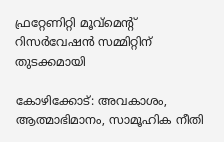ഫ്രറ്റേണിറ്റി മൂവ്മെന്റ് റിസർവേഷൻ സമ്മിറ്റിന് തുടക്കമായി

കോഴിക്കോട്: അവകാശം, ആത്മാഭിമാനം, സാമൂഹിക നീതി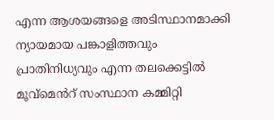എന്ന ആശയങ്ങളെ അടിസ്ഥാനമാക്കി ന്യായമായ പങ്കാളിത്തവും പ്രാതിനിധ്യവും എന്ന തലക്കെട്ടിൽ മൂവ്മെൻറ് സംസ്ഥാന കമ്മിറ്റി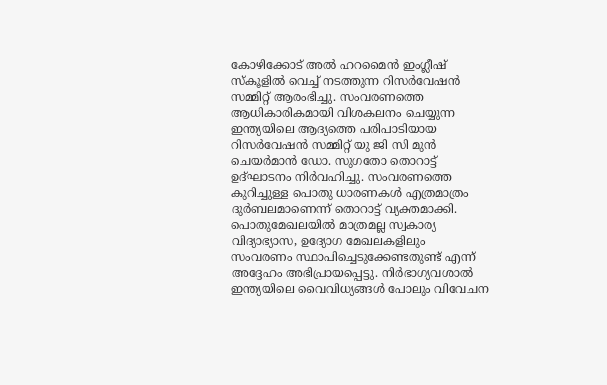കോഴിക്കോട് അൽ ഹറമൈൻ ഇംഗ്ലീഷ് സ്കൂളിൽ വെച്ച് നടത്തുന്ന റിസർവേഷൻ സമ്മിറ്റ് ആരംഭിച്ചു. സംവരണത്തെ ആധികാരികമായി വിശകലനം ചെയ്യുന്ന ഇന്ത്യയിലെ ആദ്യത്തെ പരിപാടിയായ റിസർവേഷൻ സമ്മിറ്റ് യു ജി സി മുൻ ചെയർമാൻ ഡോ. സുഗതോ തൊറാട്ട് ഉദ്ഘാടനം നിർവഹിച്ചു. സംവരണത്തെ കുറിച്ചുള്ള പൊതു ധാരണകൾ എത്രമാത്രം ദുർബലമാണെന്ന് തൊറാട്ട് വ്യക്തമാക്കി. പൊതുമേഖലയിൽ മാത്രമല്ല സ്വകാര്യ വിദ്യാഭ്യാസ, ഉദ്യോഗ മേഖലകളിലും സംവരണം സ്ഥാപിച്ചെടുക്കേണ്ടതുണ്ട് എന്ന് അദ്ദേഹം അഭിപ്രായപ്പെട്ടു. നിർഭാഗ്യവശാൽ ഇന്ത്യയിലെ വൈവിധ്യങ്ങൾ പോലും വിവേചന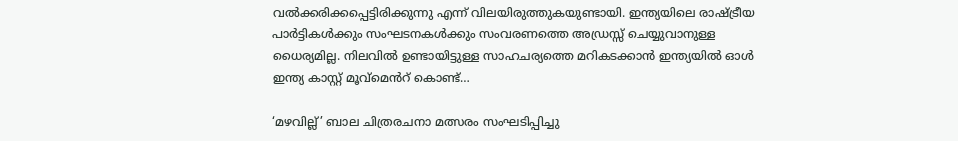വൽക്കരിക്കപ്പെട്ടിരിക്കുന്നു എന്ന് വിലയിരുത്തുകയുണ്ടായി. ഇന്ത്യയിലെ രാഷ്ട്രീയ പാർട്ടികൾക്കും സംഘടനകൾക്കും സംവരണത്തെ അഡ്രസ്സ് ചെയ്യുവാനുള്ള ധൈര്യമില്ല. നിലവിൽ ഉണ്ടായിട്ടുള്ള സാഹചര്യത്തെ മറികടക്കാൻ ഇന്ത്യയിൽ ഓൾ ഇന്ത്യ കാസ്റ്റ് മൂവ്മെൻറ് കൊണ്ട്…

‘മഴവില്ല്’ ബാല ചിത്രരചനാ മത്സരം സംഘടിപ്പിച്ചു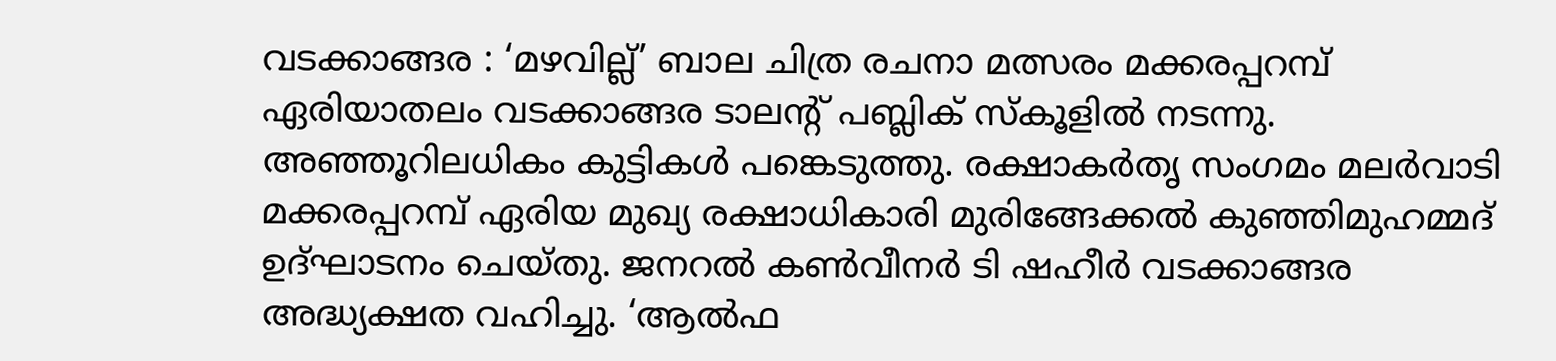വടക്കാങ്ങര : ‘മഴവില്ല്’ ബാല ചിത്ര രചനാ മത്സരം മക്കരപ്പറമ്പ് ഏരിയാതലം വടക്കാങ്ങര ടാലന്റ് പബ്ലിക് സ്കൂളിൽ നടന്നു. അഞ്ഞൂറിലധികം കുട്ടികൾ പങ്കെടുത്തു. രക്ഷാകർതൃ സംഗമം മലർവാടി മക്കരപ്പറമ്പ് ഏരിയ മുഖ്യ രക്ഷാധികാരി മുരിങ്ങേക്കൽ കുഞ്ഞിമുഹമ്മദ് ഉദ്ഘാടനം ചെയ്തു. ജനറൽ കൺവീനർ ടി ഷഹീർ വടക്കാങ്ങര അദ്ധ്യക്ഷത വഹിച്ചു. ‘ആൽഫ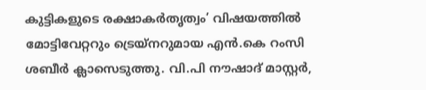കുട്ടികളുടെ രക്ഷാകർതൃത്വം’ വിഷയത്തിൽ മോട്ടിവേറ്ററും ട്രെയ്നറുമായ എൻ.കെ റംസി ശബീർ ക്ലാസെടുത്തു. വി.പി നൗഷാദ് മാസ്റ്റർ,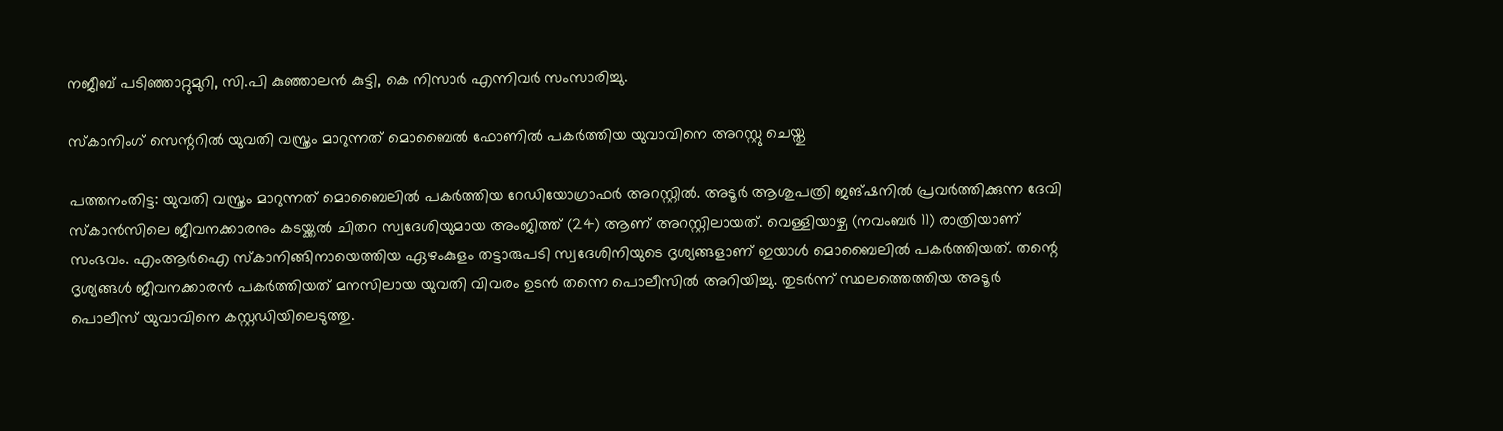നജീബ് പടിഞ്ഞാറ്റുമുറി, സി.പി കുഞ്ഞാലൻ കുട്ടി, കെ നിസാർ എന്നിവർ സംസാരിച്ചു.

സ്കാനിംഗ് സെന്ററില്‍ യുവതി വസ്ത്രം മാറുന്നത് മൊബൈല്‍ ഫോണില്‍ പകര്‍ത്തിയ യുവാവിനെ അറസ്റ്റു ചെയ്തു

പത്തനംതിട്ട: യുവതി വസ്ത്രം മാറുന്നത് മൊബൈലിൽ പകർത്തിയ റേഡിയോഗ്രാഫർ അറസ്റ്റിൽ. അടൂർ ആശുപത്രി ജങ്ഷനിൽ പ്രവർത്തിക്കുന്ന ദേവി സ്കാൻസിലെ ജീവനക്കാരനും കടയ്ക്കൽ ചിതറ സ്വദേശിയുമായ അംജിത്ത് (24) ആണ് അറസ്റ്റിലായത്. വെള്ളിയാഴ്ച (നവംബർ 11) രാത്രിയാണ് സംഭവം. എംആര്‍ഐ സ്കാനിങ്ങിനായെത്തിയ ഏഴംകുളം തട്ടാരുപടി സ്വദേശിനിയുടെ ദൃശ്യങ്ങളാണ്‌ ഇയാള്‍ മൊബൈലില്‍ പകര്‍ത്തിയത്‌. തന്റെ ദൃശ്യങ്ങള്‍ ജീവനക്കാരന്‍ പകര്‍ത്തിയത്‌ മനസിലായ യുവതി വിവരം ഉടന്‍ തന്നെ പൊലീസില്‍ അറിയിച്ചു. തുടര്‍ന്ന്‌ സ്ഥലത്തെത്തിയ അടൂര്‍ പൊലീസ്‌ യുവാവിനെ കസ്റ്റഡിയിലെടുത്തു.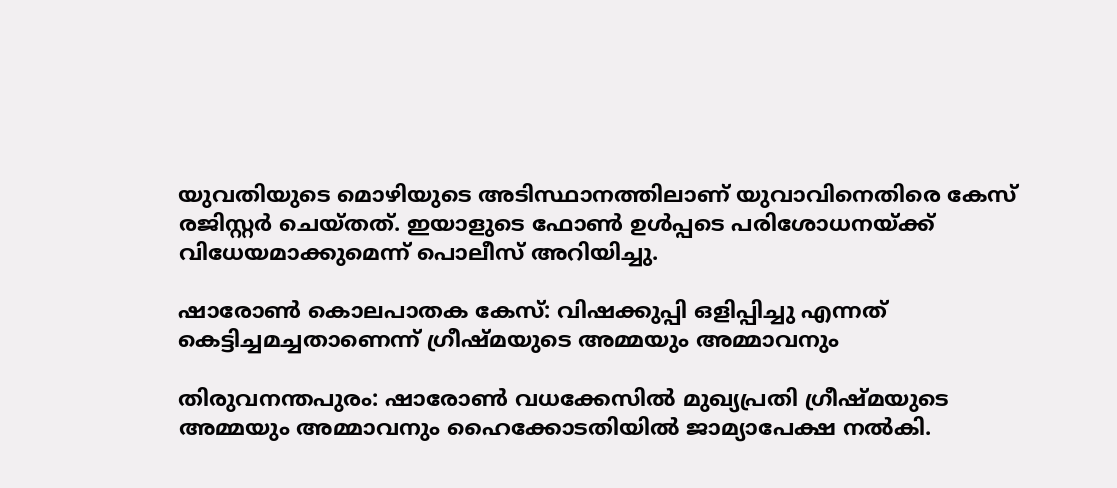യുവതിയുടെ മൊഴിയുടെ അടിസ്ഥാനത്തിലാണ്‌ യുവാവിനെതിരെ കേസ്‌ രജിസ്റ്റര്‍ ചെയ്തത്‌. ഇയാളുടെ ഫോണ്‍ ഉള്‍പ്പടെ പരിശോധനയ്ക്ക്‌ വിധേയമാക്കുമെന്ന്‌ പൊലീസ്‌ അറിയിച്ചു.

ഷാരോണ്‍ കൊലപാതക കേസ്: വിഷക്കുപ്പി ഒളിപ്പിച്ചു എന്നത് കെട്ടിച്ചമച്ചതാണെന്ന് ഗ്രീഷ്മയുടെ അമ്മയും അമ്മാവനും

തിരുവനന്തപുരം: ഷാരോൺ വധക്കേസിൽ മുഖ്യപ്രതി ഗ്രീഷ്മയുടെ അമ്മയും അമ്മാവനും ഹൈക്കോടതിയിൽ ജാമ്യാപേക്ഷ നൽകി.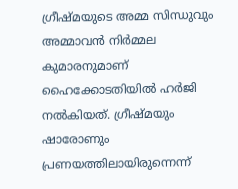ഗ്രീഷ്മയുടെ അമ്മ സിന്ധുവും അമ്മാവൻ നിർമ്മല കുമാരനുമാണ് ഹൈക്കോടതിയിൽ ഹർജി നൽകിയത്. ഗ്രീഷ്മയും ഷാരോണും പ്രണയത്തിലായിരുന്നെന്ന്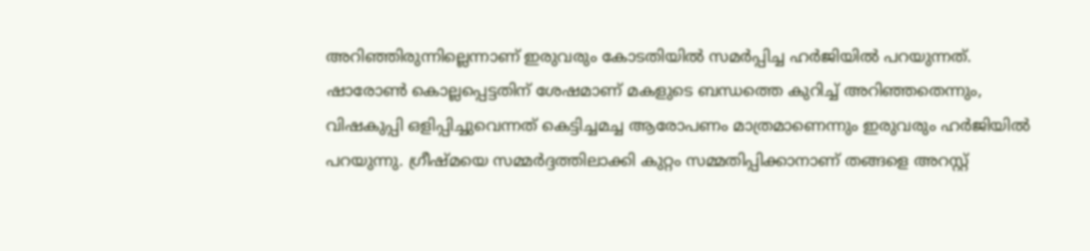അറിഞ്ഞിരുന്നില്ലെന്നാണ് ഇരുവരും കോടതിയിൽ സമർപ്പിച്ച ഹർജിയിൽ പറയുന്നത്. ഷാരോൺ കൊല്ലപ്പെട്ടതിന് ശേഷമാണ് മകളുടെ ബന്ധത്തെ കുറിച്ച് അറിഞ്ഞതെന്നും, വിഷകുപ്പി ഒളിപ്പിച്ചുവെന്നത് കെട്ടിച്ചമച്ച ആരോപണം മാത്രമാണെന്നും ഇരുവരും ഹർജിയിൽ പറയുന്നു. ഗ്രീഷ്മയെ സമ്മർദ്ദത്തിലാക്കി കുറ്റം സമ്മതിപ്പിക്കാനാണ് തങ്ങളെ അറസ്റ്റ്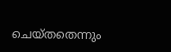ചെയ്തതെന്നും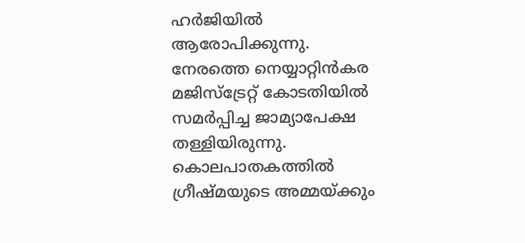ഹർ‌ജിയിൽ ആരോപിക്കുന്നു. നേരത്തെ നെയ്യാറ്റിൻകര മജിസ്‌ട്രേറ്റ് കോടതിയിൽ സമർപ്പിച്ച ജാമ്യാപേക്ഷ തള്ളിയിരുന്നു. കൊലപാതകത്തിൽ ഗ്രീഷ്മയുടെ അമ്മയ്ക്കും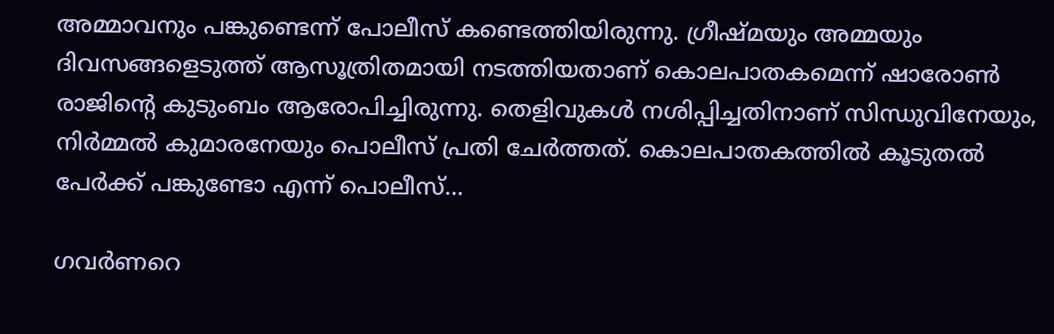അമ്മാവനും പങ്കുണ്ടെന്ന് പോലീസ് കണ്ടെത്തിയിരുന്നു. ഗ്രീഷ്മയും അമ്മയും ദിവസങ്ങളെടുത്ത് ആസൂത്രിതമായി നടത്തിയതാണ് കൊലപാതകമെന്ന് ഷാരോൺ രാജിൻ്റെ കുടുംബം ആരോപിച്ചിരുന്നു. തെളിവുകൾ നശിപ്പിച്ചതിനാണ് സിന്ധുവിനേയും, നിർമ്മൽ കുമാരനേയും പൊലീസ് പ്രതി ചേർത്തത്. കൊലപാതകത്തിൽ കൂടുതൽ പേർക്ക് പങ്കുണ്ടോ എന്ന് പൊലീസ്…

ഗവർണറെ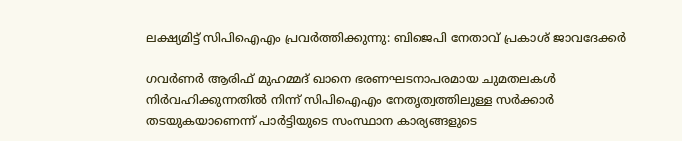ലക്ഷ്യമിട്ട് സിപിഐഎം പ്രവർത്തിക്കുന്നു: ബിജെപി നേതാവ് പ്രകാശ് ജാവദേക്കർ

ഗവർണർ ആരിഫ് മുഹമ്മദ് ഖാനെ ഭരണഘടനാപരമായ ചുമതലകൾ നിർവഹിക്കുന്നതിൽ നിന്ന് സിപിഐഎം നേതൃത്വത്തിലുള്ള സർക്കാർ തടയുകയാണെന്ന് പാർട്ടിയുടെ സംസ്ഥാന കാര്യങ്ങളുടെ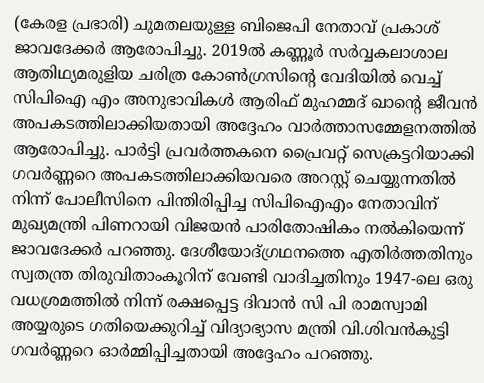(കേരള പ്രഭാരി) ചുമതലയുള്ള ബിജെപി നേതാവ് പ്രകാശ് ജാവദേക്കർ ആരോപിച്ചു. 2019ൽ കണ്ണൂർ സർവ്വകലാശാല ആതിഥ്യമരുളിയ ചരിത്ര കോൺഗ്രസിന്റെ വേദിയിൽ വെച്ച് സിപിഐ എം അനുഭാവികൾ ആരിഫ് മുഹമ്മദ് ഖാന്റെ ജീവൻ അപകടത്തിലാക്കിയതായി അദ്ദേഹം വാർത്താസമ്മേളനത്തിൽ ആരോപിച്ചു. പാർട്ടി പ്രവർത്തകനെ പ്രൈവറ്റ് സെക്രട്ടറിയാക്കി ഗവര്‍ണ്ണറെ അപകടത്തിലാക്കിയവരെ അറസ്റ്റ് ചെയ്യുന്നതിൽ നിന്ന് പോലീസിനെ പിന്തിരിപ്പിച്ച സിപിഐഎം നേതാവിന് മുഖ്യമന്ത്രി പിണറായി വിജയൻ പാരിതോഷികം നൽകിയെന്ന് ജാവദേക്കർ പറഞ്ഞു. ദേശീയോദ്ഗ്രഥനത്തെ എതിർത്തതിനും സ്വതന്ത്ര തിരുവിതാംകൂറിന് വേണ്ടി വാദിച്ചതിനും 1947-ലെ ഒരു വധശ്രമത്തിൽ നിന്ന് രക്ഷപ്പെട്ട ദിവാൻ സി പി രാമസ്വാമി അയ്യരുടെ ഗതിയെക്കുറിച്ച് വിദ്യാഭ്യാസ മന്ത്രി വി.ശിവൻകുട്ടി ഗവര്‍ണ്ണറെ ഓർമ്മിപ്പിച്ചതായി അദ്ദേഹം പറഞ്ഞു.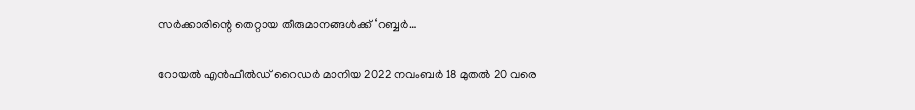സർക്കാരിന്റെ തെറ്റായ തീരുമാനങ്ങൾക്ക് ‘റബ്ബര്‍…

റോയൽ എൻഫീൽഡ് റൈഡർ മാനിയ 2022 നവംബർ 18 മുതൽ 20 വരെ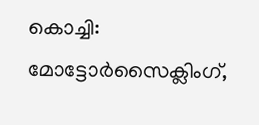കൊച്ചി: മോട്ടോർസൈക്ലിംഗ്,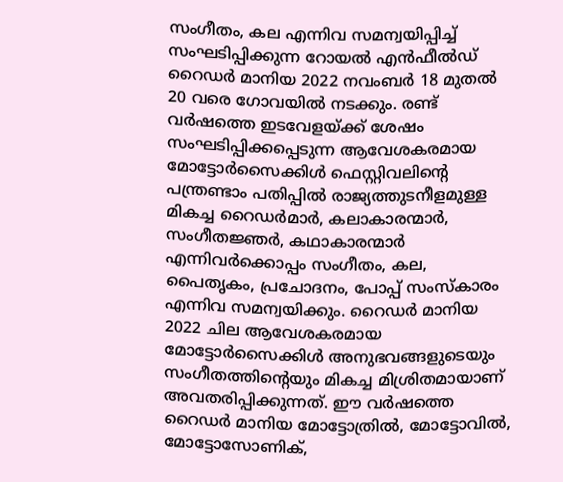സംഗീതം, കല എന്നിവ സമന്വയിപ്പിച്ച് സംഘടിപ്പിക്കുന്ന റോയൽ എൻഫീൽഡ് റൈഡർ മാനിയ 2022 നവംബർ 18 മുതൽ 20 വരെ ഗോവയിൽ നടക്കും. രണ്ട് വർഷത്തെ ഇടവേളയ്ക്ക് ശേഷം സംഘടിപ്പിക്കപ്പെടുന്ന ആവേശകരമായ മോട്ടോർസൈക്കിൾ ഫെസ്റ്റിവലിന്റെ പന്ത്രണ്ടാം പതിപ്പിൽ രാജ്യത്തുടനീളമുള്ള മികച്ച റൈഡർമാർ, കലാകാരന്മാർ, സംഗീതജ്ഞർ, കഥാകാരന്മാർ എന്നിവർ‍ക്കൊപ്പം സംഗീതം, കല, പൈതൃകം, പ്രചോദനം, പോപ്പ് സംസ്കാരം എന്നിവ സമന്വയിക്കും. റൈഡർ മാനിയ 2022 ചില ആവേശകരമായ മോട്ടോർസൈക്കിൾ അനുഭവങ്ങളുടെയും സംഗീതത്തിന്റെയും മികച്ച മിശ്രിതമായാണ് അവതരിപ്പിക്കുന്നത്. ഈ വർഷത്തെ റൈഡർ മാനിയ മോട്ടോത്രിൽ, മോട്ടോവിൽ, മോട്ടോസോണിക്,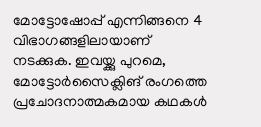മോട്ടോഷോപ്പ് എന്നിങ്ങനെ 4 വിഭാഗങ്ങളിലായാണ് നടക്കുക. ഇവയ്ക്കു പുറമെ, മോട്ടോർസൈക്ലിങ് രംഗത്തെ പ്രചോദനാത്മകമായ കഥകൾ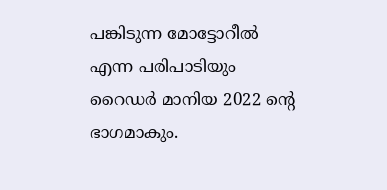പങ്കിടുന്ന മോട്ടോറീൽ എന്ന പരിപാടിയും റൈഡർ മാനിയ 2022 ന്റെ ഭാഗമാകും.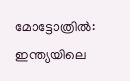മോട്ടോത്രിൽ: ഇന്ത്യയിലെ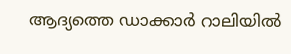ആദ്യത്തെ ഡാക്കാർ റാലിയിൽ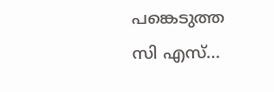പങ്കെടുത്ത സി എസ്…